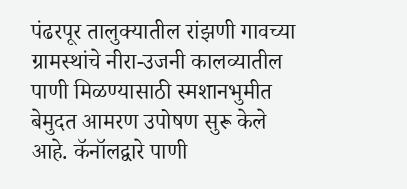पंढरपूर तालुक्यातील रांझणी गावच्या ग्रामस्थांचे नीरा-उजनी कालव्यातील पाणी मिळण्यासाठी स्मशानभुमीत बेमुदत आमरण उपोषण सुरू केले आहे. कॅनॉलद्वारे पाणी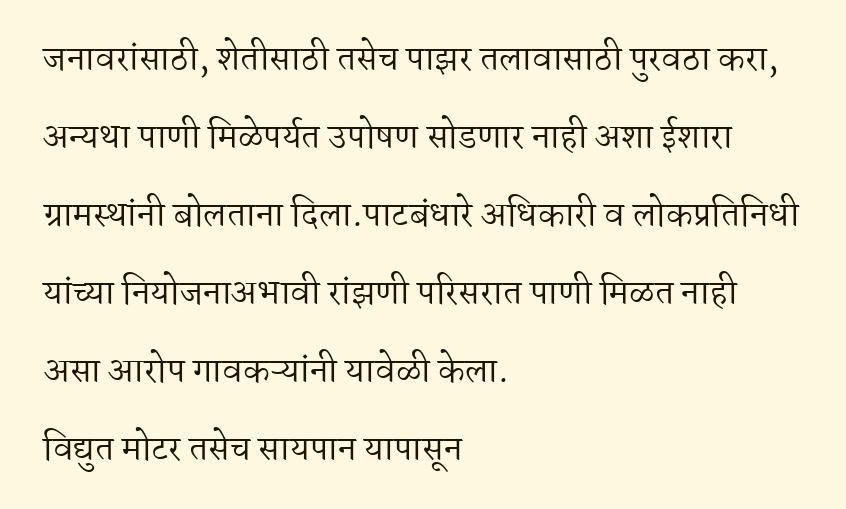जनावरांसाठी, शेतीसाठी तसेच पाझर तलावासाठी पुरवठा करा, अन्यथा पाणी मिळेपर्यत उपोषण सोडणार नाही अशा ईशारा ग्रामस्थांनी बोलताना दिला.पाटबंधारे अधिकारी व लोकप्रतिनिधी यांच्या नियोजनाअभावी रांझणी परिसरात पाणी मिळत नाही असा आरोप गावकऱ्यांनी यावेळी केला.
विद्युत मोटर तसेच सायपान यापासून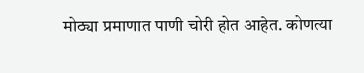मोठ्या प्रमाणात पाणी चोरी होत आहेत. कोणत्या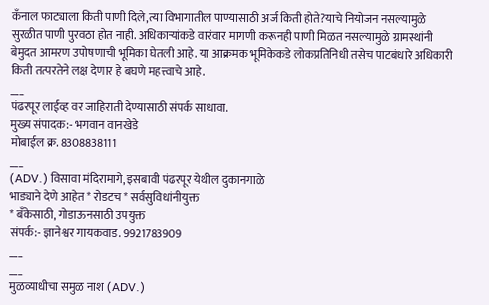कँनाल फाट्याला किती पाणी दिले,त्या विभागातील पाण्यासाठी अर्ज किती होते?याचे नियोजन नसल्यामुळे सुरळीत पाणी पुरवठा होत नाही. अधिकाऱ्यांकडे वारंवार मागणी करूनही पाणी मिळत नसल्यामुळे ग्रामस्थांनी बेमुदत आमरण उपोषणाची भूमिका घेतली आहे. या आक्रमक भूमिकेकडे लोकप्रतिनिधी तसेच पाटबंधारे अधिकारी किती तत्परतेने लक्ष देणार हे बघणे महत्त्वाचे आहे.
___
पंढरपूर लाईव्ह वर जाहिराती देण्यासाठी संपर्क साधावा.
मुख्य संपादक:- भगवान वानखेडे
मोबाईल क्र. 8308838111
___
(ADV.) विसावा मंदिरामागे, इसबावी पंढरपूर येथील दुकानगाळे
भाड्याने देणे आहेत * रोडटच * सर्वसुविधांनीयुक्त
* बँकेसाठी, गोडाऊनसाठी उपयुक्त
संपर्क:- ज्ञानेश्वर गायकवाड. 9921783909
___
___
मुळव्याधीचा समुळ नाश (ADV.)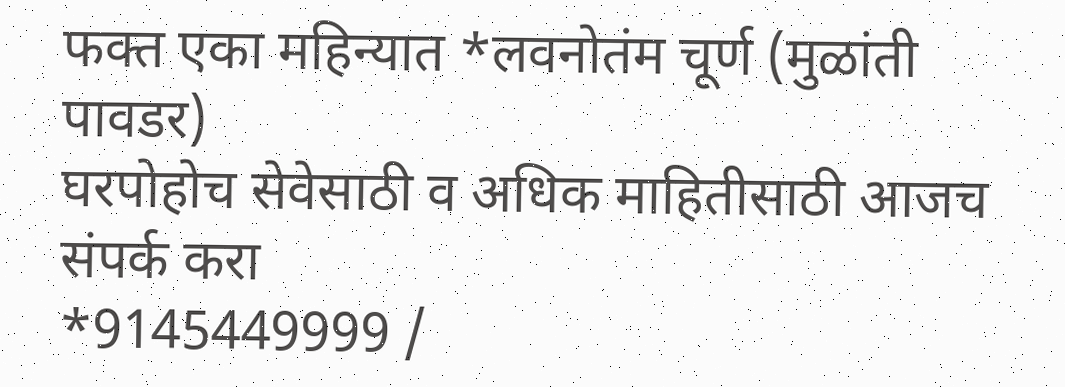फक्त एका महिन्यात *लवनोतंम चूर्ण (मुळांती पावडर)
घरपोहोच सेवेसाठी व अधिक माहितीसाठी आजच संपर्क करा
*9145449999 /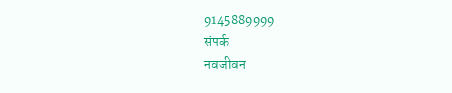9145889999
संपर्क
नवजीवन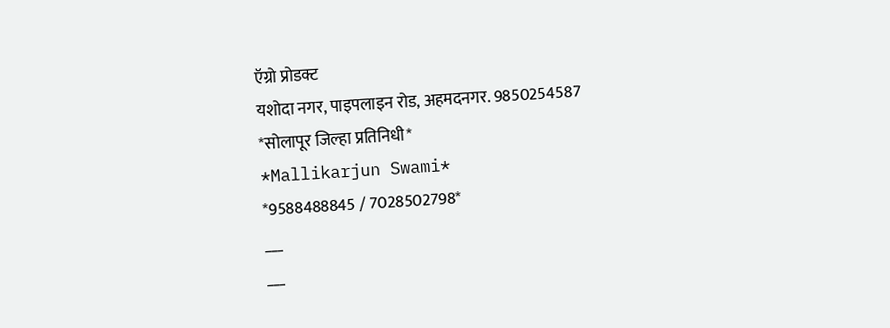ऍग्रो प्रोडक्ट
यशोदा नगर, पाइपलाइन रोड, अहमदनगर. 9850254587
*सोलापूर जिल्हा प्रतिनिधी*
*Mallikarjun Swami*
*9588488845 / 7028502798*
___
___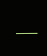___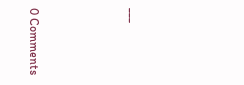___






0 Comments